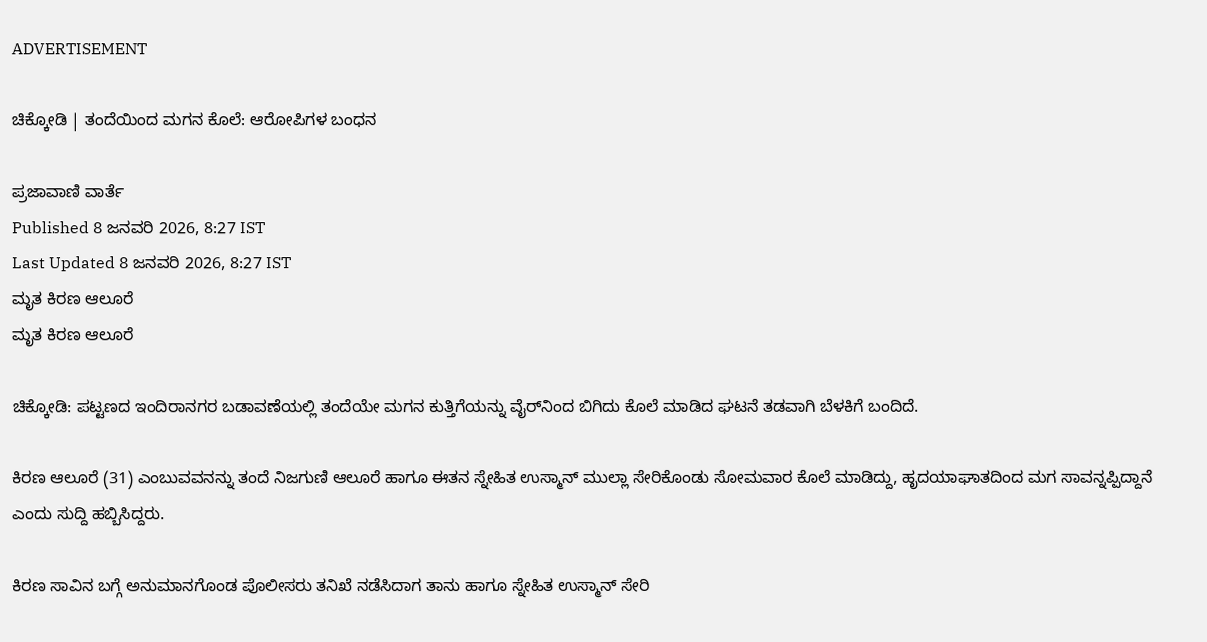ADVERTISEMENT

ಚಿಕ್ಕೋಡಿ | ತಂದೆಯಿಂದ ಮಗನ ಕೊಲೆ: ಆರೋಪಿಗಳ ಬಂಧನ

ಪ್ರಜಾವಾಣಿ ವಾರ್ತೆ
Published 8 ಜನವರಿ 2026, 8:27 IST
Last Updated 8 ಜನವರಿ 2026, 8:27 IST
ಮೃತ ಕಿರಣ ಆಲೂರೆ
ಮೃತ ಕಿರಣ ಆಲೂರೆ

ಚಿಕ್ಕೋಡಿ: ಪಟ್ಟಣದ ಇಂದಿರಾನಗರ ಬಡಾವಣೆಯಲ್ಲಿ ತಂದೆಯೇ ಮಗನ ಕುತ್ತಿಗೆಯನ್ನು ವೈರ್‌ನಿಂದ ಬಿಗಿದು ಕೊಲೆ ಮಾಡಿದ ಘಟನೆ ತಡವಾಗಿ ಬೆಳಕಿಗೆ ಬಂದಿದೆ.

ಕಿರಣ ಆಲೂರೆ (31) ಎಂಬುವವನನ್ನು ತಂದೆ ನಿಜಗುಣಿ ಆಲೂರೆ ಹಾಗೂ ಈತನ ಸ್ನೇಹಿತ ಉಸ್ಮಾನ್ ಮುಲ್ಲಾ ಸೇರಿಕೊಂಡು ಸೋಮವಾರ ಕೊಲೆ ಮಾಡಿದ್ದು, ಹೃದಯಾಘಾತದಿಂದ ಮಗ ಸಾವನ್ನಪ್ಪಿದ್ದಾನೆ ಎಂದು ಸುದ್ದಿ ಹಬ್ಬಿಸಿದ್ದರು.

ಕಿರಣ ಸಾವಿನ ಬಗ್ಗೆ ಅನುಮಾನಗೊಂಡ ಪೊಲೀಸರು ತನಿಖೆ ನಡೆಸಿದಾಗ ತಾನು ಹಾಗೂ ಸ್ನೇಹಿತ ಉಸ್ಮಾನ್ ಸೇರಿ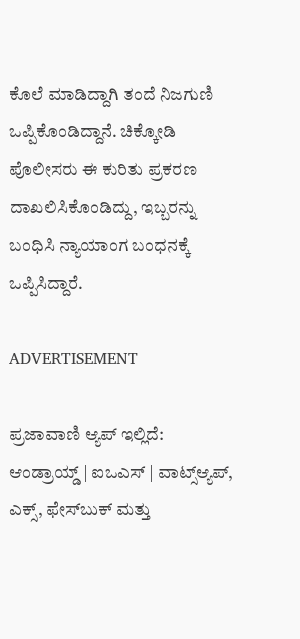ಕೊಲೆ ಮಾಡಿದ್ದಾಗಿ ತಂದೆ ನಿಜಗುಣಿ ಒಪ್ಪಿಕೊಂಡಿದ್ದಾನೆ. ಚಿಕ್ಕೋಡಿ ಪೊಲೀಸರು ಈ ಕುರಿತು ಪ್ರಕರಣ ದಾಖಲಿಸಿಕೊಂಡಿದ್ದು, ಇಬ್ಬರನ್ನು ಬಂಧಿಸಿ ನ್ಯಾಯಾಂಗ ಬಂಧನಕ್ಕೆ ಒಪ್ಪಿಸಿದ್ದಾರೆ.

ADVERTISEMENT

ಪ್ರಜಾವಾಣಿ ಆ್ಯಪ್ ಇಲ್ಲಿದೆ: ಆಂಡ್ರಾಯ್ಡ್ | ಐಒಎಸ್ | ವಾಟ್ಸ್ಆ್ಯಪ್, ಎಕ್ಸ್, ಫೇಸ್‌ಬುಕ್ ಮತ್ತು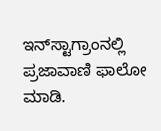ಇನ್‌ಸ್ಟಾಗ್ರಾಂನಲ್ಲಿ ಪ್ರಜಾವಾಣಿ ಫಾಲೋ ಮಾಡಿ.